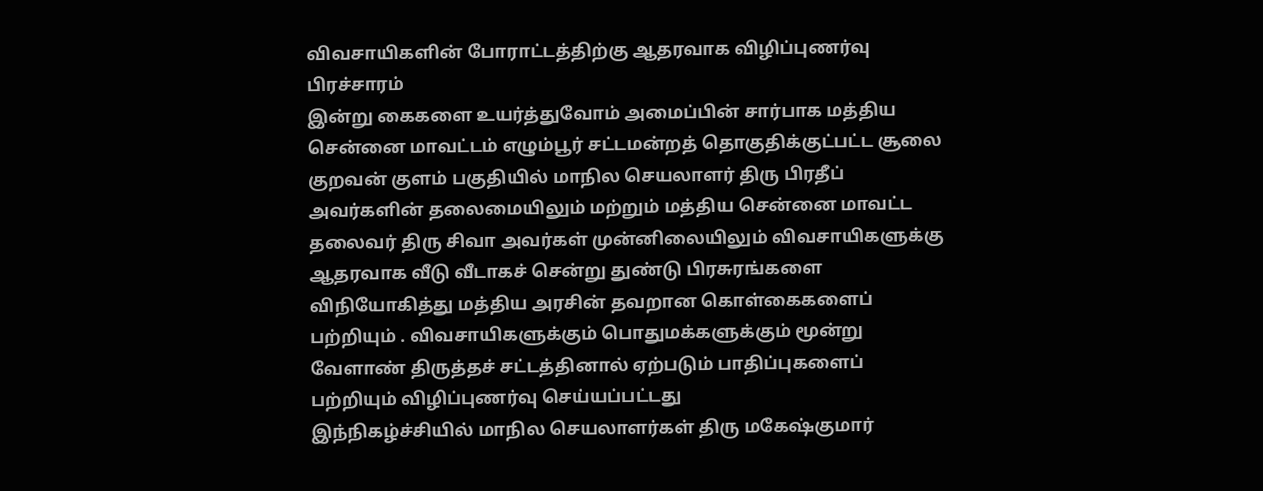விவசாயிகளின் போராட்டத்திற்கு ஆதரவாக விழிப்புணர்வு பிரச்சாரம்
இன்று கைகளை உயர்த்துவோம் அமைப்பின் சார்பாக மத்திய சென்னை மாவட்டம் எழும்பூர் சட்டமன்றத் தொகுதிக்குட்பட்ட சூலை குறவன் குளம் பகுதியில் மாநில செயலாளர் திரு பிரதீப் அவர்களின் தலைமையிலும் மற்றும் மத்திய சென்னை மாவட்ட தலைவர் திரு சிவா அவர்கள் முன்னிலையிலும் விவசாயிகளுக்கு ஆதரவாக வீடு வீடாகச் சென்று துண்டு பிரசுரங்களை விநியோகித்து மத்திய அரசின் தவறான கொள்கைகளைப் பற்றியும் . விவசாயிகளுக்கும் பொதுமக்களுக்கும் மூன்று வேளாண் திருத்தச் சட்டத்தினால் ஏற்படும் பாதிப்புகளைப் பற்றியும் விழிப்புணர்வு செய்யப்பட்டது
இந்நிகழ்ச்சியில் மாநில செயலாளர்கள் திரு மகேஷ்குமார்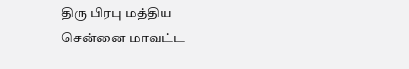திரு பிரபு மத்திய சென்னை மாவட்ட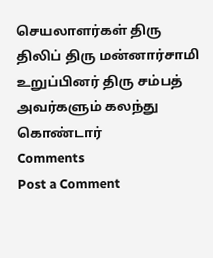செயலாளர்கள் திரு திலிப் திரு மன்னார்சாமி உறுப்பினர் திரு சம்பத் அவர்களும் கலந்து கொண்டார்
Comments
Post a Comment